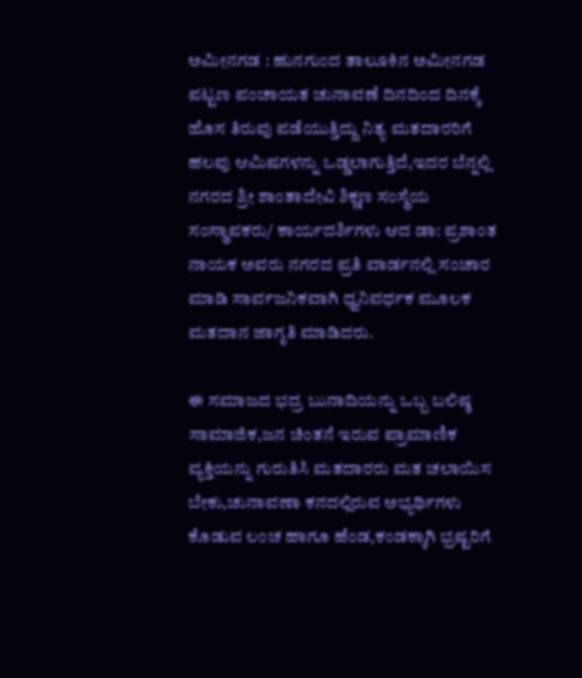ಅಮೀನಗಡ : ಹುನಗುಂದ ತಾಲೂಕಿನ ಅಮೀನಗಡ ಪಟ್ಟಣ ಪಂಚಾಯತ ಚುನಾವಣೆ ದಿನದಿಂದ ದಿನಕ್ಕೆ ಹೊಸ ತಿರುವು ಪಡೆಯುತ್ತಿದ್ದು ನಿತ್ಯ ಮತದಾರರಿಗೆ ಹಲವು ಆಮಿಷಗಳನ್ನು ಒಡ್ಡಲಾಗುತ್ತಿದೆ,ಇದರ ಬೆನ್ನಲ್ಲಿ ನಗರದ ಶ್ರೀ ಶಾಂತಾದೇವಿ ಶಿಕ್ಣಣ ಸಂಸ್ಥೆಯ ಸಂಸ್ಥಾಪಕರು/ ಕಾರ್ಯದರ್ಶಿಗಳು ಆದ ಡಾ: ಪ್ರಶಾಂತ ನಾಯಕ ಅವರು ನಗರದ ಪ್ರತಿ ವಾರ್ಡನಲ್ಲಿ ಸಂಚಾರ ಮಾಡಿ ಸಾರ್ವಜನಿಕವಾಗಿ ಧ್ವನಿವರ್ಧಕ ಮೂಲಕ ಮತದಾನ ಜಾಗೃತಿ ಮಾಡಿದರು.

ಈ ಸಮಾಜದ ಭದ್ರ ಬುನಾದಿಯನ್ನು ಒಬ್ಬ ಬಲಿಷ್ಠ ಸಾಮಾಜಿಕ,ಜನ ಚಿಂತನೆ ಇರುವ ಪ್ರಾಮಾಣಿಕ ವ್ಯಕ್ತಿಯನ್ನು ಗುರುತಿಸಿ ಮತದಾರರು ಮತ ಚಲಾಯಿಸ ಬೇಕು,ಚುನಾವಣಾ ಕನದಲ್ಲಿರುವ ಅಭ್ಯರ್ಥಿಗಳು ಕೊಡುವ ಲಂಚ ಹಾಗೂ ಹೆಂಡ,ಕಂಡಕ್ಕಾಗಿ ಭ್ರಷ್ಟರಿಗೆ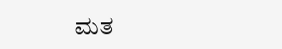ಮತ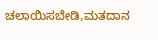ಚಲಾಯಿಸಬೇಡಿ,ಮತದಾನ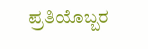ಪ್ರತಿಯೊಬ್ಬರ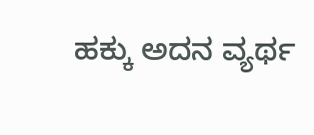ಹಕ್ಕು ಅದನ ವ್ಯರ್ಥ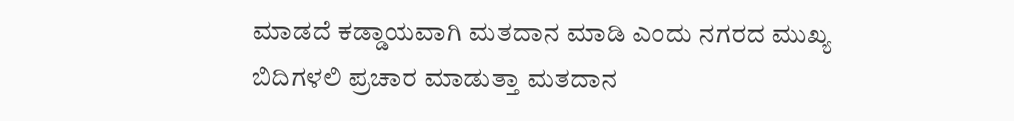ಮಾಡದೆ ಕಡ್ಡಾಯವಾಗಿ ಮತದಾನ ಮಾಡಿ ಎಂದು ನಗರದ ಮುಖ್ಯ ಬಿದಿಗಳಲಿ ಪ್ರಚಾರ ಮಾಡುತ್ತಾ ಮತದಾನ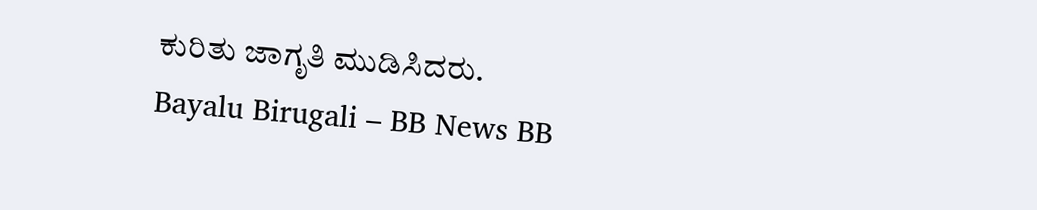ಕುರಿತು ಜಾಗೃತಿ ಮುಡಿಸಿದರು.
Bayalu Birugali – BB News BB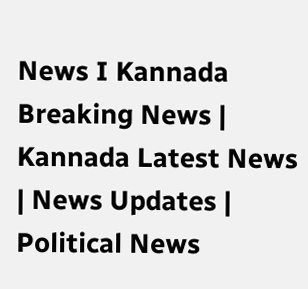News I Kannada Breaking News | Kannada Latest News | News Updates | Political News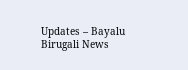Updates – Bayalu Birugali News